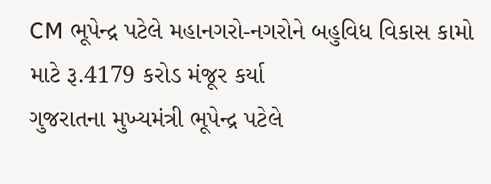CM ભૂપેન્દ્ર પટેલે મહાનગરો-નગરોને બહુવિધ વિકાસ કામો માટે રૂ.4179 કરોડ મંજૂર કર્યા
ગુજરાતના મુખ્યમંત્રી ભૂપેન્દ્ર પટેલે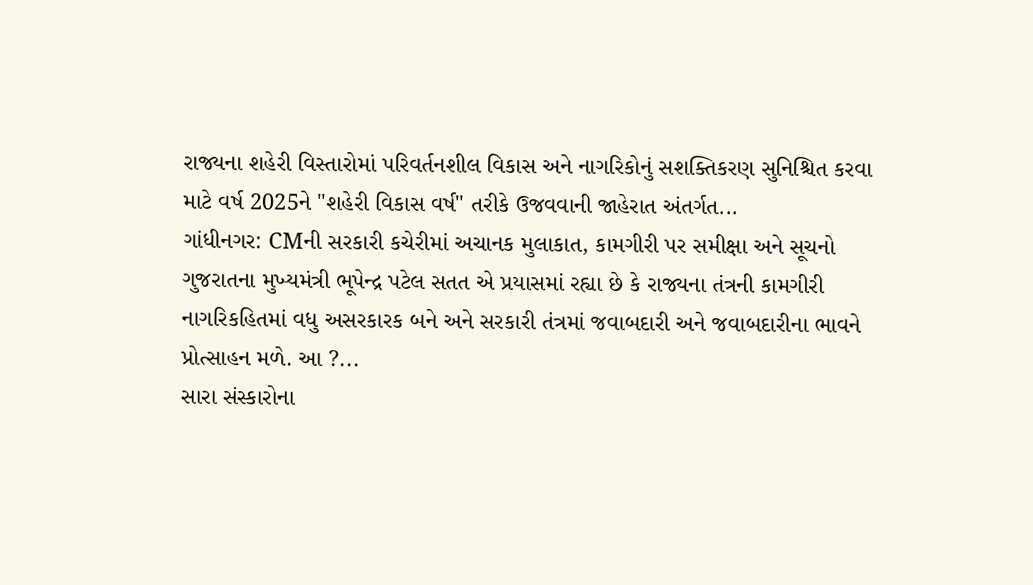રાજ્યના શહેરી વિસ્તારોમાં પરિવર્તનશીલ વિકાસ અને નાગરિકોનું સશક્તિકરણ સુનિશ્ચિત કરવા માટે વર્ષ 2025ને "શહેરી વિકાસ વર્ષ" તરીકે ઉજવવાની જાહેરાત અંતર્ગત...
ગાંધીનગર: CMની સરકારી કચેરીમાં અચાનક મુલાકાત, કામગીરી પર સમીક્ષા અને સૂચનો
ગુજરાતના મુખ્યમંત્રી ભૂપેન્દ્ર પટેલ સતત એ પ્રયાસમાં રહ્યા છે કે રાજ્યના તંત્રની કામગીરી નાગરિકહિતમાં વધુ અસરકારક બને અને સરકારી તંત્રમાં જવાબદારી અને જવાબદારીના ભાવને પ્રોત્સાહન મળે. આ ?...
સારા સંસ્કારોના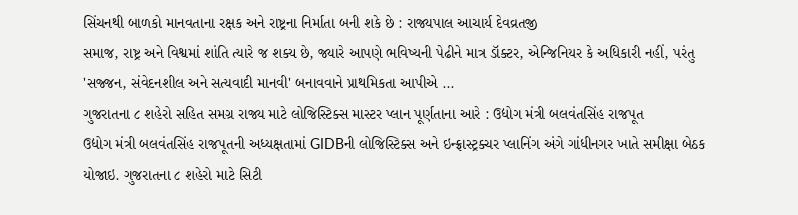સિંચનથી બાળકો માનવતાના રક્ષક અને રાષ્ટ્રના નિર્માતા બની શકે છે : રાજ્યપાલ આચાર્ય દેવવ્રતજી
સમાજ, રાષ્ટ્ર અને વિશ્વમાં શાંતિ ત્યારે જ શક્ય છે, જ્યારે આપણે ભવિષ્યની પેઢીને માત્ર ડૉક્ટર, એન્જિનિયર કે અધિકારી નહીં, પરંતુ 'સજ્જન, સંવેદનશીલ અને સત્યવાદી માનવી' બનાવવાને પ્રાથમિકતા આપીએ ...
ગુજરાતના ૮ શહેરો સહિત સમગ્ર રાજ્ય માટે લોજિસ્ટિક્સ માસ્ટર પ્લાન પૂર્ણતાના આરે : ઉદ્યોગ મંત્રી બલવંતસિંહ રાજપૂત
ઉદ્યોગ મંત્રી બલવંતસિંહ રાજપૂતની અધ્યક્ષતામાં GIDBની લોજિસ્ટિક્સ અને ઇન્ફ્રાસ્ટ્રક્ચર પ્લાનિંગ અંગે ગાંધીનગર ખાતે સમીક્ષા બેઠક યોજાઇ. ગુજરાતના ૮ શહેરો માટે સિટી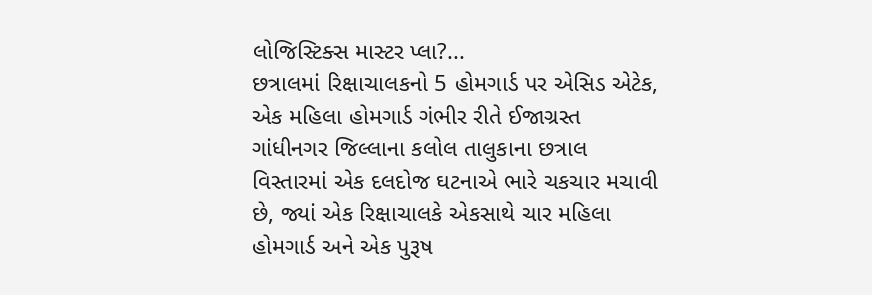લોજિસ્ટિક્સ માસ્ટર પ્લા?...
છત્રાલમાં રિક્ષાચાલકનો 5 હોમગાર્ડ પર એસિડ એટેક, એક મહિલા હોમગાર્ડ ગંભીર રીતે ઈજાગ્રસ્ત
ગાંધીનગર જિલ્લાના કલોલ તાલુકાના છત્રાલ વિસ્તારમાં એક દલદોજ ઘટનાએ ભારે ચકચાર મચાવી છે, જ્યાં એક રિક્ષાચાલકે એકસાથે ચાર મહિલા હોમગાર્ડ અને એક પુરૂષ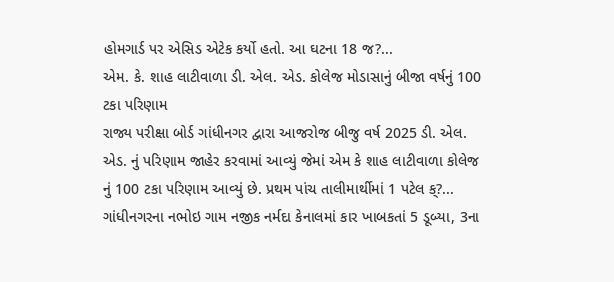હોમગાર્ડ પર એસિડ એટેક કર્યો હતો. આ ઘટના 18 જ?...
એમ. કે. શાહ લાટીવાળા ડી. એલ. એડ. કોલેજ મોડાસાનું બીજા વર્ષનું 100 ટકા પરિણામ
રાજ્ય પરીક્ષા બોર્ડ ગાંધીનગર દ્વારા આજરોજ બીજુ વર્ષ 2025 ડી. એલ. એડ. નું પરિણામ જાહેર કરવામાં આવ્યું જેમાં એમ કે શાહ લાટીવાળા કોલેજ નું 100 ટકા પરિણામ આવ્યું છે. પ્રથમ પાંચ તાલીમાર્થીમાં 1 પટેલ ક્?...
ગાંધીનગરના નભોઇ ગામ નજીક નર્મદા કેનાલમાં કાર ખાબકતાં 5 ડૂબ્યા, 3ના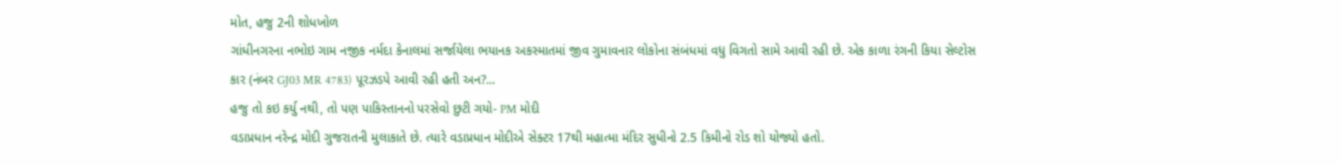મોત, હજુ 2ની શોધખોળ
ગાંધીનગરના નભોઇ ગામ નજીક નર્મદા કેનાલમાં સર્જાયેલા ભયાનક અકસ્માતમાં જીવ ગુમાવનાર લોકોના સંબંધમાં વધુ વિગતો સામે આવી રહી છે. એક કાળા રંગની કિયા સેલ્ટોસ કાર (નંબર GJ03 MR 4783) પૂરઝડપે આવી રહી હતી અન?...
હજુ તો કઇ કર્યુ નથી, તો પણ પાકિસ્તાનનો પરસેવો છુટી ગયો- PM મોદી
વડાપ્રધાન નરેન્દ્ર મોદી ગુજરાતની મુલાકાતે છે. ત્યારે વડાપ્રધાન મોદીએ સેક્ટર 17થી મહાત્મા મંદિર સુધીનો 2.5 કિમીનો રોડ શો યોજ્યો હતો.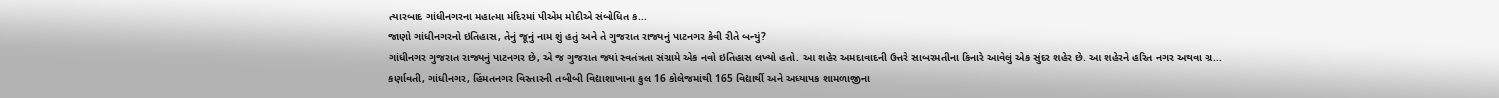ત્યારબાદ ગાંધીનગરના મહાત્મા મંદિરમાં પીએમ મોદીએ સંબોધિત ક...
જાણો ગાંધીનગરનો ઇતિહાસ, તેનું જૂનું નામ શું હતું અને તે ગુજરાત રાજ્યનું પાટનગર કેવી રીતે બન્યું?
ગાંધીનગર ગુજરાત રાજ્યનું પાટનગર છે, એ જ ગુજરાત જ્યાં સ્વતંત્રતા સંગ્રામે એક નવો ઇતિહાસ લખ્યો હતો. આ શહેર અમદાવાદની ઉત્તરે સાબરમતીના કિનારે આવેલું એક સુંદર શહેર છે. આ શહેરને હરિત નગર અથવા ગ્ર...
કર્ણાવતી, ગાંધીનગર, હિંમતનગર વિસ્તારની તબીબી વિદ્યાશાખાના કુલ 16 કોલેજમાંથી 165 વિદ્યાર્થી અને અધ્યાપક શામળાજીના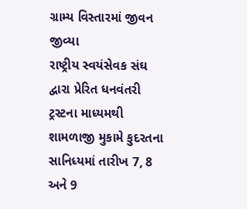ગ્રામ્ય વિસ્તારમાં જીવન જીવ્યા
રાષ્ટ્રીય સ્વયંસેવક સંઘ દ્વારા પ્રેરિત ધનવંતરી ટ્રસ્ટના માધ્યમથી શામળાજી મુકામે કુદરતના સાનિધ્યમાં તારીખ 7, 8 અને 9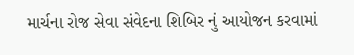માર્ચના રોજ સેવા સંવેદના શિબિર નું આયોજન કરવામાં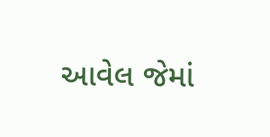આવેલ જેમાં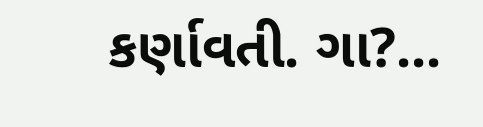કર્ણાવતી. ગા?...